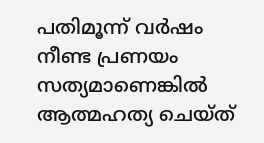പതിമൂന്ന് വർഷം നീണ്ട പ്രണയം സത്യമാണെങ്കിൽ ആത്മഹത്യ ചെയ്ത്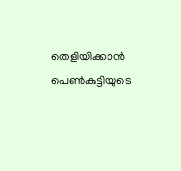തെളിയിക്കാൻ പെൺകുട്ടിയുടെ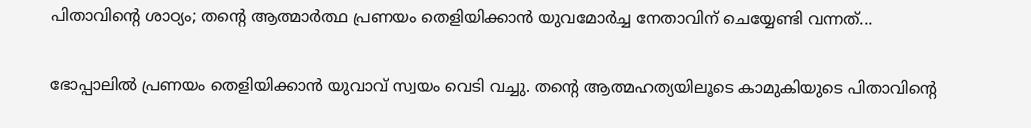പിതാവിന്റെ ശാഠ്യം; തന്റെ ആത്മാർത്ഥ പ്രണയം തെളിയിക്കാൻ യുവമോർച്ച നേതാവിന് ചെയ്യേണ്ടി വന്നത്...

ഭോപ്പാലിൽ പ്രണയം തെളിയിക്കാൻ യുവാവ് സ്വയം വെടി വച്ചു. തന്റെ ആത്മഹത്യയിലൂടെ കാമുകിയുടെ പിതാവിന്റെ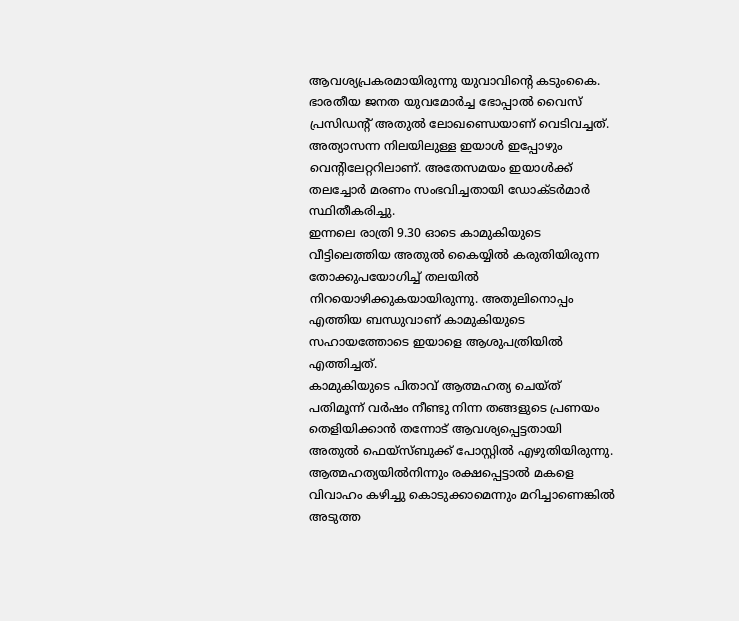ആവശ്യപ്രകരമായിരുന്നു യുവാവിന്റെ കടുംകൈ. ഭാരതീയ ജനത യുവമോർച്ച ഭോപ്പാൽ വൈസ് പ്രസിഡന്റ് അതുൽ ലോഖണ്ഡെയാണ് വെടിവച്ചത്.
അത്യാസന്ന നിലയിലുള്ള ഇയാൾ ഇപ്പോഴും വെന്റിലേറ്ററിലാണ്. അതേസമയം ഇയാൾക്ക് തലച്ചോർ മരണം സംഭവിച്ചതായി ഡോക്ടർമാർ സ്ഥിതീകരിച്ചു.
ഇന്നലെ രാത്രി 9.30 ഓടെ കാമുകിയുടെ വീട്ടിലെത്തിയ അതുൽ കൈയ്യിൽ കരുതിയിരുന്ന തോക്കുപയോഗിച്ച് തലയിൽ നിറയൊഴിക്കുകയായിരുന്നു. അതുലിനൊപ്പം എത്തിയ ബന്ധുവാണ് കാമുകിയുടെ സഹായത്തോടെ ഇയാളെ ആശുപത്രിയിൽ എത്തിച്ചത്.
കാമുകിയുടെ പിതാവ് ആത്മഹത്യ ചെയ്ത് പതിമൂന്ന് വർഷം നീണ്ടു നിന്ന തങ്ങളുടെ പ്രണയം തെളിയിക്കാൻ തന്നോട് ആവശ്യപ്പെട്ടതായി അതുൽ ഫെയ്സ്ബുക്ക് പോസ്റ്റിൽ എഴുതിയിരുന്നു. ആത്മഹത്യയിൽനിന്നും രക്ഷപ്പെട്ടാൽ മകളെ വിവാഹം കഴിച്ചു കൊടുക്കാമെന്നും മറിച്ചാണെങ്കിൽ അടുത്ത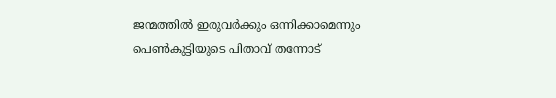ജന്മത്തിൽ ഇരുവർക്കും ഒന്നിക്കാമെന്നും പെൺകുട്ടിയുടെ പിതാവ് തന്നോട്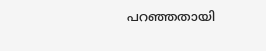പറഞ്ഞതായി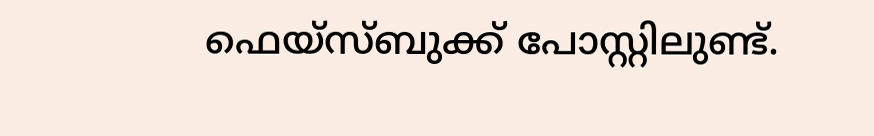ഫെയ്സ്ബുക്ക് പോസ്റ്റിലുണ്ട്.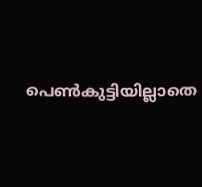പെൺകുട്ടിയില്ലാതെ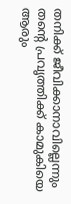തനിക്ക് ജീവിക്കാനാവില്ലെന്നും തന്റെ പ്രവൃത്തിക്ക് കാമുകിയെ ആരും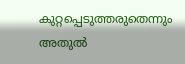കുറ്റപ്പെടുത്തരുതെന്നും അതുൽ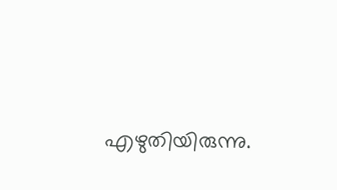എഴുതിയിരുന്നു.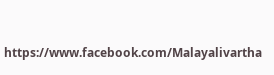https://www.facebook.com/Malayalivartha